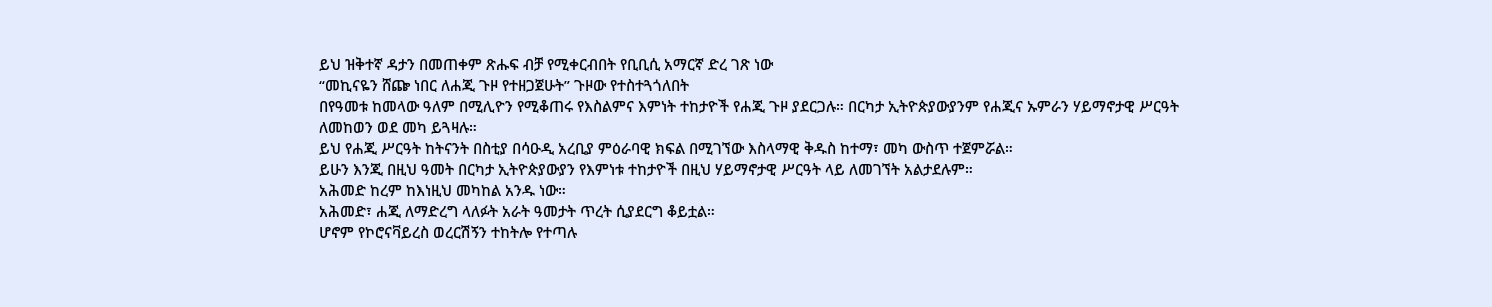ይህ ዝቅተኛ ዳታን በመጠቀም ጽሑፍ ብቻ የሚቀርብበት የቢቢሲ አማርኛ ድረ ገጽ ነው
“መኪናዬን ሸጬ ነበር ለሐጂ ጉዞ የተዘጋጀሁት” ጉዞው የተስተጓጎለበት
በየዓመቱ ከመላው ዓለም በሚሊዮን የሚቆጠሩ የእስልምና እምነት ተከታዮች የሐጂ ጉዞ ያደርጋሉ። በርካታ ኢትዮጵያውያንም የሐጂና ኡምራን ሃይማኖታዊ ሥርዓት ለመከወን ወደ መካ ይጓዛሉ።
ይህ የሐጂ ሥርዓት ከትናንት በስቲያ በሳዑዲ አረቢያ ምዕራባዊ ክፍል በሚገኘው እስላማዊ ቅዱስ ከተማ፣ መካ ውስጥ ተጀምሯል።
ይሁን እንጂ በዚህ ዓመት በርካታ ኢትዮጵያውያን የእምነቱ ተከታዮች በዚህ ሃይማኖታዊ ሥርዓት ላይ ለመገኘት አልታደሉም።
አሕመድ ከረም ከእነዚህ መካከል አንዱ ነው።
አሕመድ፣ ሐጂ ለማድረግ ላለፉት አራት ዓመታት ጥረት ሲያደርግ ቆይቷል።
ሆኖም የኮሮናቫይረስ ወረርሽኝን ተከትሎ የተጣሉ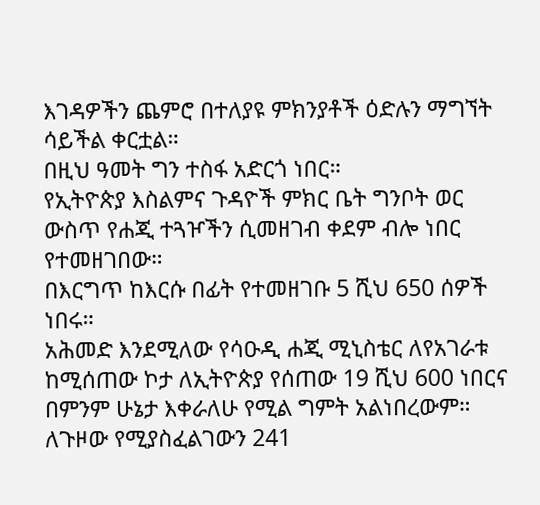እገዳዎችን ጨምሮ በተለያዩ ምክንያቶች ዕድሉን ማግኘት ሳይችል ቀርቷል።
በዚህ ዓመት ግን ተስፋ አድርጎ ነበር።
የኢትዮጵያ እስልምና ጉዳዮች ምክር ቤት ግንቦት ወር ውስጥ የሐጂ ተጓዦችን ሲመዘገብ ቀደም ብሎ ነበር የተመዘገበው።
በእርግጥ ከእርሱ በፊት የተመዘገቡ 5 ሺህ 650 ሰዎች ነበሩ።
አሕመድ እንደሚለው የሳዑዲ ሐጂ ሚኒስቴር ለየአገራቱ ከሚሰጠው ኮታ ለኢትዮጵያ የሰጠው 19 ሺህ 600 ነበርና በምንም ሁኔታ እቀራለሁ የሚል ግምት አልነበረውም።
ለጉዞው የሚያስፈልገውን 241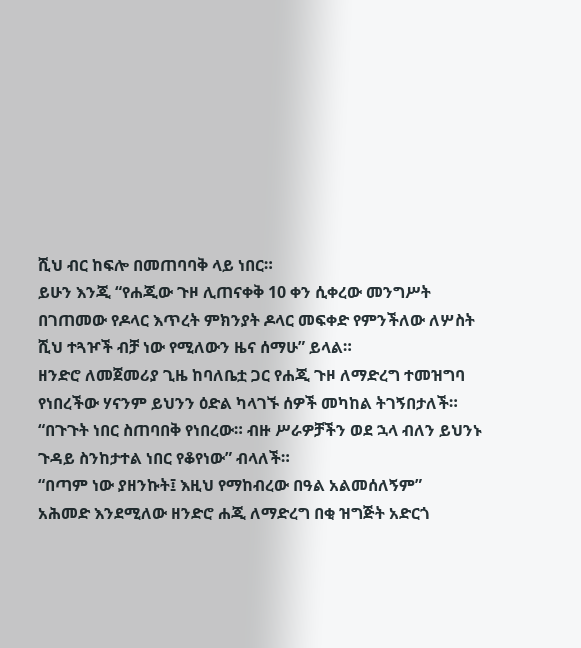ሺህ ብር ከፍሎ በመጠባባቅ ላይ ነበር።
ይሁን እንጂ “የሐጂው ጉዞ ሊጠናቀቅ 10 ቀን ሲቀረው መንግሥት በገጠመው የዶላር እጥረት ምክንያት ዶላር መፍቀድ የምንችለው ለሦስት ሺህ ተጓዦች ብቻ ነው የሚለውን ዜና ሰማሁ” ይላል።
ዘንድሮ ለመጀመሪያ ጊዜ ከባለቤቷ ጋር የሐጂ ጉዞ ለማድረግ ተመዝግባ የነበረችው ሃናንም ይህንን ዕድል ካላገኙ ሰዎች መካከል ትገኝበታለች።
“በጉጉት ነበር ስጠባበቅ የነበረው። ብዙ ሥራዎቻችን ወደ ኋላ ብለን ይህንኑ ጉዳይ ስንከታተል ነበር የቆየነው” ብላለች።
“በጣም ነው ያዘንኩት፤ እዚህ የማከብረው በዓል አልመሰለኝም”
አሕመድ እንደሚለው ዘንድሮ ሐጂ ለማድረግ በቂ ዝግጅት አድርጎ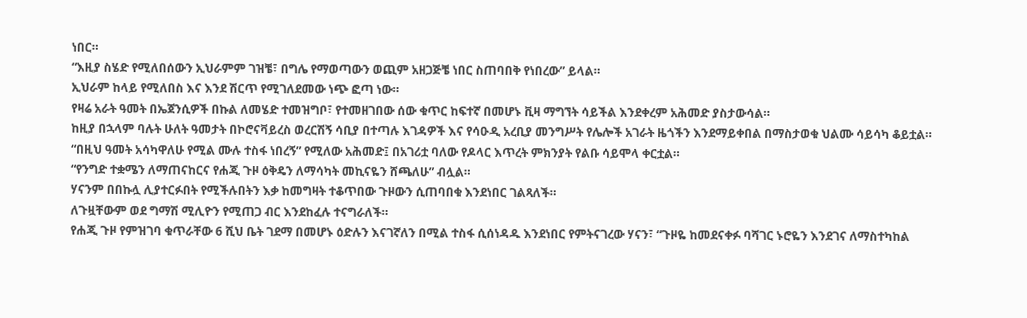ነበር።
“እዚያ ስሄድ የሚለበሰውን ኢህራምም ገዝቼ፣ በግሌ የማወጣውን ወጪም አዘጋጅቼ ነበር ስጠባበቅ የነበረው” ይላል።
ኢህራም ከላይ የሚለበስ እና እንደ ሽርጥ የሚገለደመው ነጭ ፎጣ ነው።
የዛሬ አራት ዓመት በኤጀንሲዎች በኩል ለመሄድ ተመዝግቦ፣ የተመዘገበው ሰው ቁጥር ከፍተኛ በመሆኑ ቪዛ ማግኘት ሳይችል እንደቀረም አሕመድ ያስታውሳል።
ከዚያ በኋላም ባሉት ሁለት ዓመታት በኮሮናቫይረስ ወረርሽኝ ሳቢያ በተጣሉ እገዳዎች እና የሳዑዲ አረቢያ መንግሥት የሌሎች አገራት ዜጎችን እንደማይቀበል በማስታወቁ ህልሙ ሳይሳካ ቆይቷል።
“በዚህ ዓመት አሳካዋለሁ የሚል ሙሉ ተስፋ ነበረኝ” የሚለው አሕመድ፤ በአገሪቷ ባለው የዶላር እጥረት ምክንያት የልቡ ሳይሞላ ቀርቷል።
“የንግድ ተቋሜን ለማጠናከርና የሐጂ ጉዞ ዕቅዴን ለማሳካት መኪናዬን ሸጫለሁ” ብሏል።
ሃናንም በበኩሏ ሊያተርፉበት የሚችሉበትን እቃ ከመግዛት ተቆጥበው ጉዞውን ሲጠባበቁ እንደነበር ገልጻለች።
ለጉዟቸውም ወደ ግማሽ ሚሊዮን የሚጠጋ ብር እንደከፈሉ ተናግራለች።
የሐጂ ጉዞ የምዝገባ ቁጥራቸው 6 ሺህ ቤት ገደማ በመሆኑ ዕድሉን እናገኛለን በሚል ተስፋ ሲሰነዳዱ እንደነበር የምትናገረው ሃናን፣ “ጉዞዬ ከመደናቀፉ ባሻገር ኑሮዬን እንደገና ለማስተካከል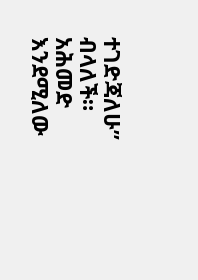ተገድጃለሁ” ብላለች።
አሕመድ እንደሚለው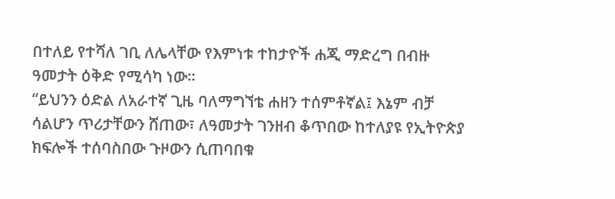በተለይ የተሻለ ገቢ ለሌላቸው የእምነቱ ተከታዮች ሐጂ ማድረግ በብዙ ዓመታት ዕቅድ የሚሳካ ነው።
“ይህንን ዕድል ለአራተኛ ጊዜ ባለማግኘቴ ሐዘን ተሰምቶኛል፤ እኔም ብቻ ሳልሆን ጥሪታቸውን ሸጠው፣ ለዓመታት ገንዘብ ቆጥበው ከተለያዩ የኢትዮጵያ ክፍሎች ተሰባስበው ጉዞውን ሲጠባበቁ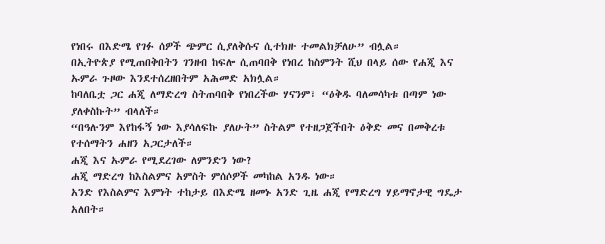የነበሩ በእድሜ የገፉ ሰዎች ጭምር ሲያለቅሱና ሲተክዙ ተመልክቻለሁ” ብሏል።
በኢትዮጵያ የሚጠበቅበትን ገንዘብ ከፍሎ ሲጠባበቅ የነበረ ከስምንት ሺህ በላይ ሰው የሐጂ እና ኡምራ ጉዞው እንደተሰረዘበትም አሕመድ አክሏል።
ከባለቤቷ ጋር ሐጂ ለማድረግ ስትጠባበቅ የነበረችው ሃናንም፣ “ዕቅዱ ባለመሳካቱ በጣም ነው ያለቀስኩት” ብላለች።
“በዓሉንም እየከፋኝ ነው እያሳለፍኩ ያለሁት” ስትልም የተዘጋጀችበት ዕቅድ መና በመቅረቱ የተሰማትን ሐዘን አጋርታለች።
ሐጂ እና ኡምራ የሚደረገው ለምንድን ነው?
ሐጂ ማድረግ ከእስልምና አምስት ምሰሶዎች መካከል አንዱ ነው።
አንድ የእስልምና እምነት ተከታይ በእድሜ ዘመኑ አንድ ጊዜ ሐጂ የማድረግ ሃይማኖታዊ ግዴታ አለበት።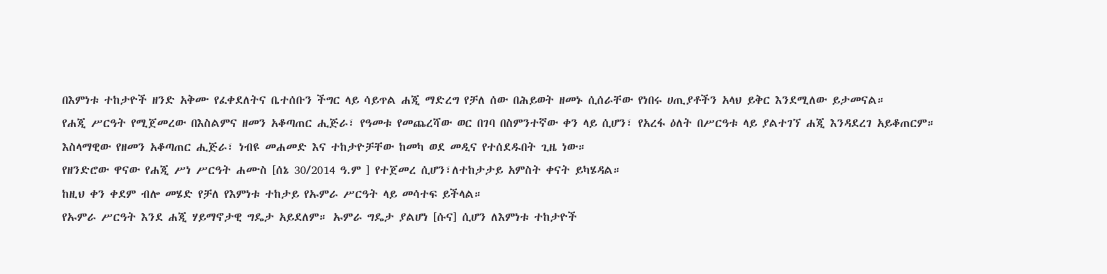በእምነቱ ተከታዮች ዘንድ አቅሙ የፈቀደለትና ቤተሰቡን ችግር ላይ ሳይጥል ሐጂ ማድረግ የቻለ ሰው በሕይወት ዘመኑ ሲሰራቸው የነበሩ ሀጢያቶችን አላህ ይቅር እንደሚለው ይታመናል።
የሐጂ ሥርዓት የሚጀመረው በእስልምና ዘመን አቆጣጠር ሒጅራ፣ የዓመቱ የመጨረሻው ወር በገባ በስምንተኛው ቀን ላይ ሲሆን፣ የአረፋ ዕለት በሥርዓቱ ላይ ያልተገኘ ሐጂ እንዳደረገ አይቆጠርም።
እስላማዊው የዘመን አቆጣጠር ሒጅራ፣ ነብዩ መሐመድ እና ተከታዮቻቸው ከመካ ወደ መዲና የተሰደዱበት ጊዜ ነው።
የዘንድሮው ዋናው የሐጂ ሥነ ሥርዓት ሐሙስ [ሰኔ 30/2014 ዓ.ም ] የተጀመረ ሲሆን፣ለተከታታይ አምስት ቀናት ይካሄዳል።
ከዚህ ቀን ቀደም ብሎ መሄድ የቻለ የእምነቱ ተከታይ የኡምራ ሥርዓት ላይ መሳተፍ ይችላል።
የኡምራ ሥርዓት እንደ ሐጂ ሃይማኖታዊ ግዴታ አይደለም። ኡምራ ግዴታ ያልሆነ [ሱና] ሲሆን ለእምነቱ ተከታዮች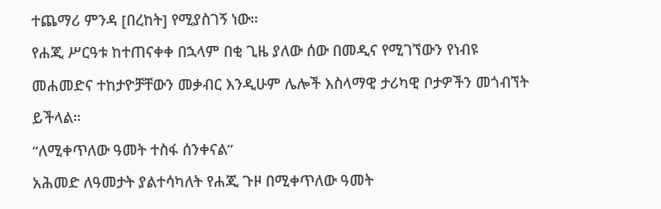ተጨማሪ ምንዳ [በረከት] የሚያስገኝ ነው።
የሐጂ ሥርዓቱ ከተጠናቀቀ በኋላም በቂ ጊዜ ያለው ሰው በመዲና የሚገኘውን የነብዩ መሐመድና ተከታዮቻቸውን መቃብር እንዲሁም ሌሎች እስላማዊ ታሪካዊ ቦታዎችን መጎብኘት ይችላል።
“ለሚቀጥለው ዓመት ተስፋ ሰንቀናል”
አሕመድ ለዓመታት ያልተሳካለት የሐጂ ጉዞ በሚቀጥለው ዓመት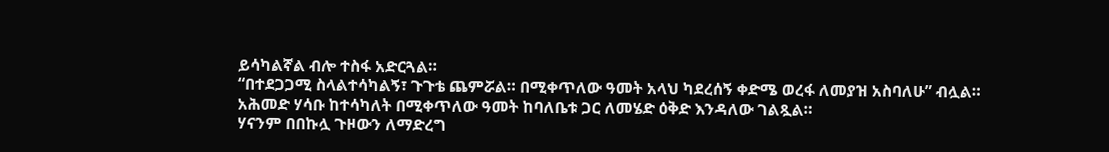ይሳካልኛል ብሎ ተስፋ አድርጓል።
“በተደጋጋሚ ስላልተሳካልኝ፣ ጉጉቴ ጨምሯል። በሚቀጥለው ዓመት አላህ ካደረሰኝ ቀድሜ ወረፋ ለመያዝ አስባለሁ” ብሏል።
አሕመድ ሃሳቡ ከተሳካለት በሚቀጥለው ዓመት ከባለቤቱ ጋር ለመሄድ ዕቅድ እንዳለው ገልጿል።
ሃናንም በበኩሏ ጉዞውን ለማድረግ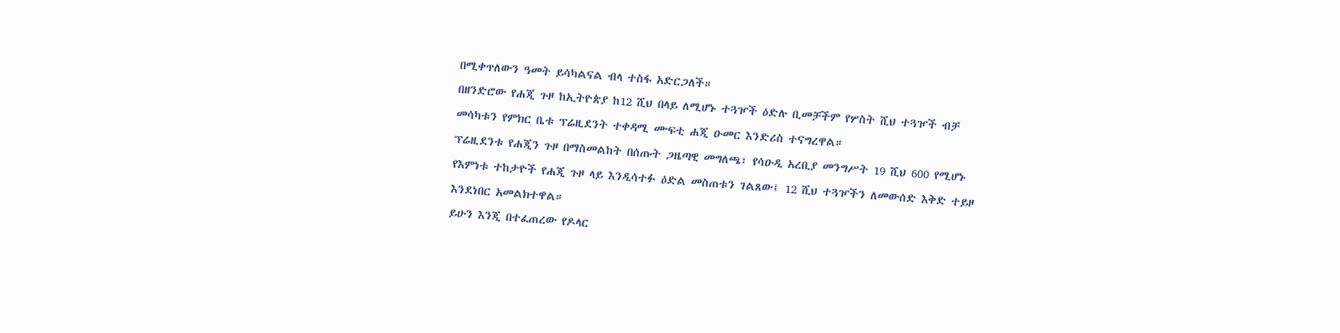በሚቀጥለውን ዓመት ይሳካልናል ብላ ተስፋ አድርጋለች።
በዘንድሮው የሐጂ ጉዞ ከኢትዮጵያ ከ12 ሺህ በላይ ለሚሆኑ ተጓዦች ዕድሉ ቢመቻችም የሦስት ሺህ ተጓዦች ብቻ መሳካቱን የምክር ቤቱ ፕሬዚደንት ተቀዳሚ ሙፍቲ ሐጂ ዑመር እንድሪስ ተናግረዋል።
ፕሬዚደንቱ የሐጂን ጉዞ በማስመልከት በሰጡት ጋዜጣዊ መግለጫ፣ የሳዑዲ አረቢያ መንግሥት 19 ሺህ 600 የሚሆኑ የእምነቱ ተከታዮች የሐጂ ጉዞ ላይ እንዲሳተፉ ዕድል መስጠቱን ገልጸው፤ 12 ሺህ ተጓዦችን ለመውሰድ እቅድ ተይዞ እንደነበር አመልክተዋል።
ይሁን እንጂ በተፈጠረው የዶላር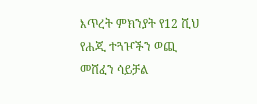እጥረት ምክንያት የ12 ሺህ የሐጂ ተጓዦችን ወጪ መሸፈን ሳይቻል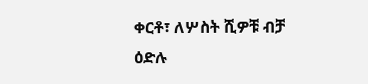ቀርቶ፣ ለሦስት ሺዎቹ ብቻ ዕድሉ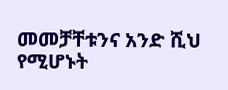መመቻቸቱንና አንድ ሺህ የሚሆኑት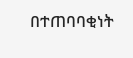በተጠባባቂነት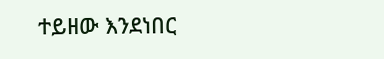ተይዘው እንደነበር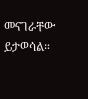መናገራቸው ይታወሳል።